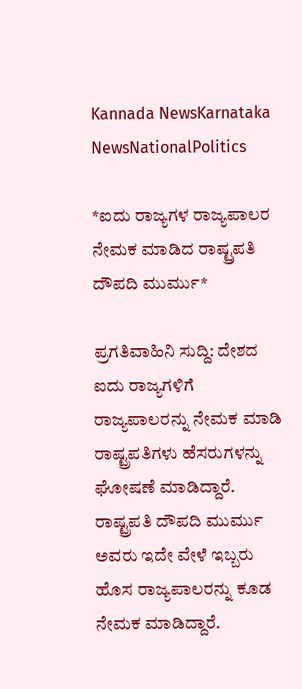Kannada NewsKarnataka NewsNationalPolitics

*ಐದು ರಾಜ್ಯಗಳ ರಾಜ್ಯಪಾಲರ ನೇಮಕ ಮಾಡಿದ ರಾಷ್ಟ್ರಪತಿ ದೌಪದಿ ಮುರ್ಮು*

ಪ್ರಗತಿವಾಹಿನಿ ಸುದ್ದಿ: ದೇಶದ ಐದು ರಾಜ್ಯಗಳಿಗೆ ರಾಜ್ಯಪಾಲರನ್ನು ನೇಮಕ ಮಾಡಿ ರಾಷ್ಟ್ರಪತಿಗಳು ಹೆಸರುಗಳನ್ನು ಘೋಷಣೆ ಮಾಡಿದ್ದಾರೆ. ರಾಷ್ಟ್ರಪತಿ ದೌಪದಿ ಮುರ್ಮು ಅವರು ಇದೇ ವೇಳೆ ಇಬ್ಬರು ಹೊಸ ರಾಜ್ಯಪಾಲರನ್ನು ಕೂಡ ನೇಮಕ ಮಾಡಿದ್ದಾರೆ.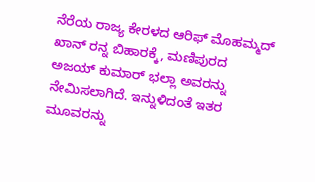ನೆರೆಯ ರಾಜ್ಯ ಕೇರಳದ ಆರಿಫ್ ಮೊಹಮ್ಮದ್ ಖಾನ್ ರನ್ನ ಬಿಹಾರಕ್ಕೆ, ಮಣಿಪುರದ ಅಜಯ್ ಕುಮಾರ್ ಭಲ್ಲಾ ಅವರನ್ನು ನೇಮಿಸಲಾಗಿದೆ. ಇನ್ನುಳಿದಂತೆ ಇತರ ಮೂವರನ್ನು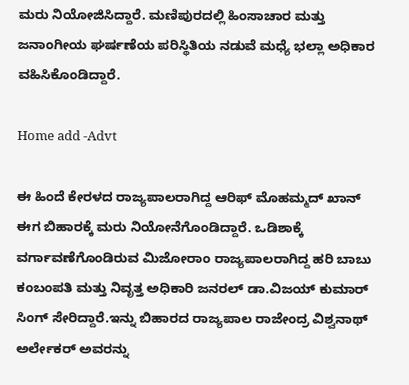ಮರು ನಿಯೋಜಿಸಿದ್ದಾರೆ. ಮಣಿಪುರದಲ್ಲಿ ಹಿಂಸಾಚಾರ ಮತ್ತು ಜನಾಂಗೀಯ ಘರ್ಷಣೆಯ ಪರಿಸ್ಥಿತಿಯ ನಡುವೆ ಮಧ್ಯೆ ಭಲ್ಲಾ ಅಧಿಕಾರ ವಹಿಸಿಕೊಂಡಿದ್ದಾರೆ.

Home add -Advt

ಈ ಹಿಂದೆ ಕೇರಳದ ರಾಜ್ಯಪಾಲರಾಗಿದ್ದ ಆರಿಫ್ ಮೊಹಮ್ಮದ್ ಖಾನ್ ಈಗ ಬಿಹಾರಕ್ಕೆ ಮರು ನಿಯೋನೆಗೊಂಡಿದ್ದಾರೆ. ಒಡಿಶಾಕ್ಕೆ ವರ್ಗಾವಣೆಗೊಂಡಿರುವ ಮಿಜೋರಾಂ ರಾಜ್ಯಪಾಲರಾಗಿದ್ದ ಹರಿ ಬಾಬು ಕಂಬಂಪತಿ ಮತ್ತು ನಿವೃತ್ತ ಅಧಿಕಾರಿ ಜನರಲ್‌ ಡಾ.ವಿಜಯ್ ಕುಮಾ‌ರ್ ಸಿಂಗ್ ಸೇರಿದ್ದಾರೆ.ಇನ್ನು ಬಿಹಾರದ ರಾಜ್ಯಪಾಲ ರಾಜೇಂದ್ರ ವಿಶ್ವನಾಥ್ ಅರ್ಲೇಕರ್ ಅವರನ್ನು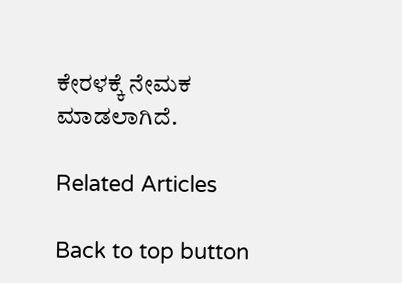ಕೇರಳಕ್ಕೆ ನೇಮಕ ಮಾಡಲಾಗಿದೆ.

Related Articles

Back to top button